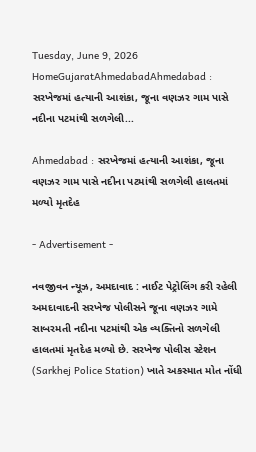Tuesday, June 9, 2026
HomeGujaratAhmedabadAhmedabad : સરખેજમાં હત્યાની આશંકા, જૂના વણઝર ગામ પાસે નદીના પટમાંથી સળગેલી...

Ahmedabad : સરખેજમાં હત્યાની આશંકા, જૂના વણઝર ગામ પાસે નદીના પટમાંથી સળગેલી હાલતમાં મળ્યો મૃતદેહ

- Advertisement -

નવજીવન ન્યૂઝ, અમદાવાદ : નાઈટ પેટ્રોલિંગ કરી રહેલી અમદાવાદની સરખેજ પોલીસને જૂના વણઝર ગામે સાબરમતી નદીના પટમાંથી એક વ્યક્તિનો સળગેલી હાલતમાં મૃતદેહ મળ્યો છે. સરખેજ પોલીસ સ્ટેશન (Sarkhej Police Station) ખાતે અકસ્માત મોત નોંધી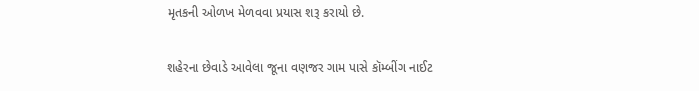મૃતકની ઓળખ મેળવવા પ્રયાસ શરૂ કરાયો છે.

શહેરના છેવાડે આવેલા જૂના વણજર ગામ પાસે કૉમ્બીંગ નાઈટ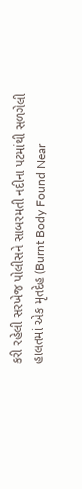કરી રહેલી સરખેજ પોલીસને સાબરમતી નદીના પટમાંથી સળગેલી હાલતમાં એક મૃતદેહ (Burnt Body Found Near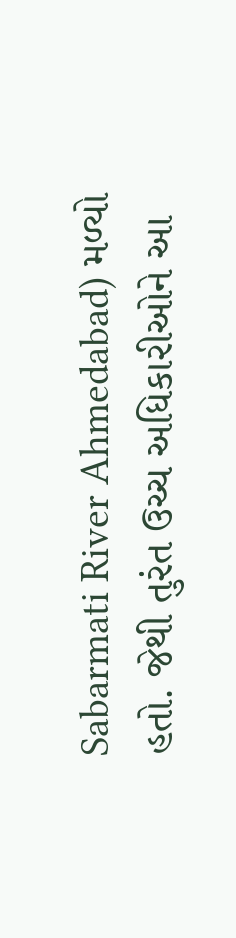Sabarmati River Ahmedabad) મળ્યો હતો. જેથી તુરંત ઉચ્ચ અધિકારીઓને આ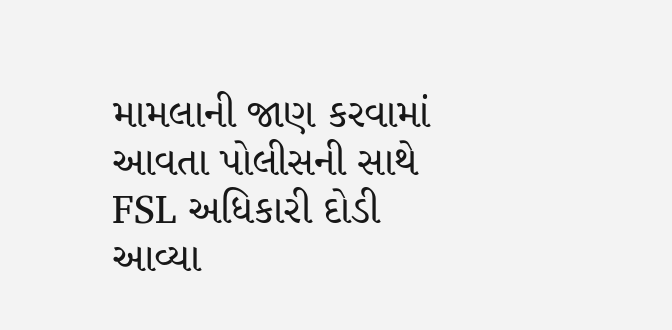મામલાની જાણ કરવામાં આવતા પોલીસની સાથે FSL અધિકારી દોડી આવ્યા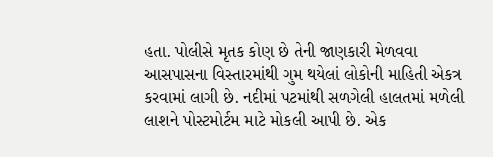હતા. પોલીસે મૃતક કોણ છે તેની જાણકારી મેળવવા આસપાસના વિસ્તારમાંથી ગુમ થયેલાં લોકોની માહિતી એકત્ર કરવામાં લાગી છે. નદીમાં પટમાંથી સળગેલી હાલતમાં મળેલી લાશને પોસ્ટમોર્ટમ માટે મોકલી આપી છે. એક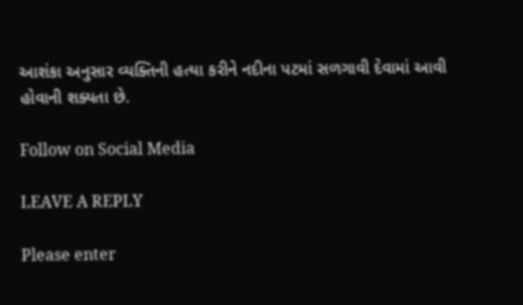આશંકા અનુસાર વ્યક્તિની હત્યા કરીને નદીના પટમાં સળગાવી દેવામાં આવી હોવાની શક્યતા છે.

Follow on Social Media

LEAVE A REPLY

Please enter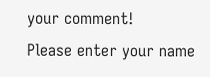your comment!
Please enter your name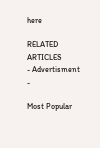here

RELATED ARTICLES
- Advertisment -

Most Popular